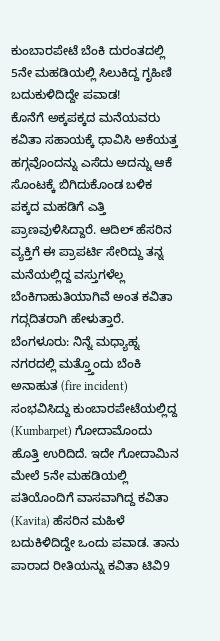ಕುಂಬಾರಪೇಟೆ ಬೆಂಕಿ ದುರಂತದಲ್ಲಿ 5ನೇ ಮಹಡಿಯಲ್ಲಿ ಸಿಲುಕಿದ್ದ ಗೃಹಿಣಿ ಬದುಕುಳಿದಿದ್ದೇ ಪವಾಡ!
ಕೊನೆಗೆ ಅಕ್ಕಪಕ್ಕದ ಮನೆಯವರು ಕವಿತಾ ಸಹಾಯಕ್ಕೆ ಧಾವಿಸಿ ಅಕೆಯತ್ತ ಹಗ್ಗವೊಂದನ್ನು ಎಸೆದು ಅದನ್ನು ಆಕೆ ಸೊಂಟಕ್ಕೆ ಬಿಗಿದುಕೊಂಡ ಬಳಿಕ ಪಕ್ಕದ ಮಹಡಿಗೆ ಎತ್ತಿ ಪ್ರಾಣವುಳಿಸಿದ್ದಾರೆ. ಆದಿಲ್ ಹೆಸರಿನ ವ್ಯಕ್ತಿಗೆ ಈ ಪ್ರಾಪರ್ಟಿ ಸೇರಿದ್ದು ತನ್ನ ಮನೆಯಲ್ಲಿದ್ದ ವಸ್ತುಗಳೆಲ್ಲ ಬೆಂಕಿಗಾಹುತಿಯಾಗಿವೆ ಅಂತ ಕವಿತಾ ಗದ್ಗದಿತರಾಗಿ ಹೇಳುತ್ತಾರೆ.
ಬೆಂಗಳೂರು: ನಿನ್ನೆ ಮಧ್ಯಾಹ್ನ ನಗರದಲ್ಲಿ ಮತ್ತ್ತೊಂದು ಬೆಂಕಿ ಅನಾಹುತ (fire incident) ಸಂಭವಿಸಿದ್ದು ಕುಂಬಾರಪೇಟೆಯಲ್ಲಿದ್ದ (Kumbarpet) ಗೋದಾಮೊಂದು ಹೊತ್ತಿ ಉರಿದಿದೆ. ಇದೇ ಗೋದಾಮಿನ ಮೇಲೆ 5ನೇ ಮಹಡಿಯಲ್ಲಿ ಪತಿಯೊಂದಿಗೆ ವಾಸವಾಗಿದ್ದ ಕವಿತಾ (Kavita) ಹೆಸರಿನ ಮಹಿಳೆ ಬದುಕಿಳಿದಿದ್ದೇ ಒಂದು ಪವಾಡ. ತಾನು ಪಾರಾದ ರೀತಿಯನ್ನು ಕವಿತಾ ಟಿವಿ9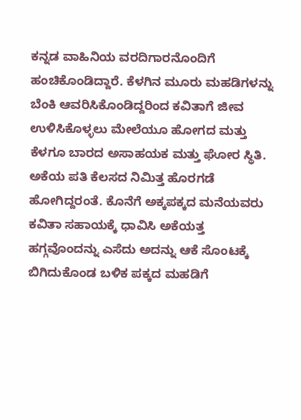ಕನ್ನಡ ವಾಹಿನಿಯ ವರದಿಗಾರನೊಂದಿಗೆ ಹಂಚಿಕೊಂಡಿದ್ದಾರೆ. ಕೆಳಗಿನ ಮೂರು ಮಹಡಿಗಳನ್ನು ಬೆಂಕಿ ಆವರಿಸಿಕೊಂಡಿದ್ದರಿಂದ ಕವಿತಾಗೆ ಜೀವ ಉಳಿಸಿಕೊಳ್ಳಲು ಮೇಲೆಯೂ ಹೋಗದ ಮತ್ತು ಕೆಳಗೂ ಬಾರದ ಅಸಾಹಯಕ ಮತ್ತು ಘೋರ ಸ್ಥಿತಿ. ಅಕೆಯ ಪತಿ ಕೆಲಸದ ನಿಮಿತ್ತ ಹೊರಗಡೆ ಹೋಗಿದ್ದರಂತೆ. ಕೊನೆಗೆ ಅಕ್ಕಪಕ್ಕದ ಮನೆಯವರು ಕವಿತಾ ಸಹಾಯಕ್ಕೆ ಧಾವಿಸಿ ಅಕೆಯತ್ತ ಹಗ್ಗವೊಂದನ್ನು ಎಸೆದು ಅದನ್ನು ಆಕೆ ಸೊಂಟಕ್ಕೆ ಬಿಗಿದುಕೊಂಡ ಬಳಿಕ ಪಕ್ಕದ ಮಹಡಿಗೆ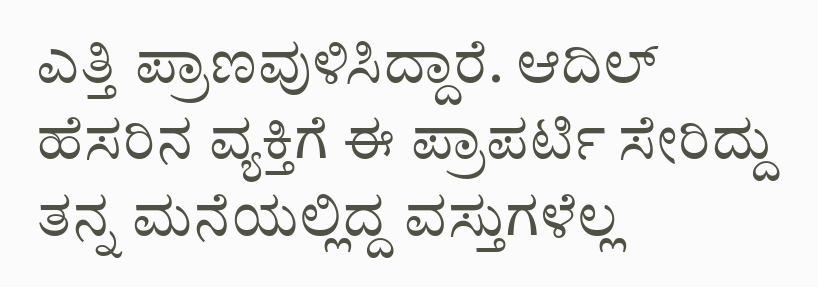ಎತ್ತಿ ಪ್ರಾಣವುಳಿಸಿದ್ದಾರೆ. ಆದಿಲ್ ಹೆಸರಿನ ವ್ಯಕ್ತಿಗೆ ಈ ಪ್ರಾಪರ್ಟಿ ಸೇರಿದ್ದು ತನ್ನ ಮನೆಯಲ್ಲಿದ್ದ ವಸ್ತುಗಳೆಲ್ಲ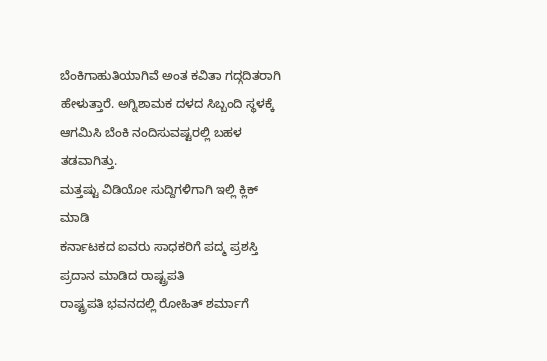ಬೆಂಕಿಗಾಹುತಿಯಾಗಿವೆ ಅಂತ ಕವಿತಾ ಗದ್ಗದಿತರಾಗಿ ಹೇಳುತ್ತಾರೆ. ಅಗ್ನಿಶಾಮಕ ದಳದ ಸಿಬ್ಬಂದಿ ಸ್ಥಳಕ್ಕೆ ಆಗಮಿಸಿ ಬೆಂಕಿ ನಂದಿಸುವಷ್ಟರಲ್ಲಿ ಬಹಳ ತಡವಾಗಿತ್ತು.
ಮತ್ತಷ್ಟು ವಿಡಿಯೋ ಸುದ್ದಿಗಳಿಗಾಗಿ ಇಲ್ಲಿ ಕ್ಲಿಕ್ ಮಾಡಿ
ಕರ್ನಾಟಕದ ಐವರು ಸಾಧಕರಿಗೆ ಪದ್ಮ ಪ್ರಶಸ್ತಿ ಪ್ರದಾನ ಮಾಡಿದ ರಾಷ್ಟ್ರಪತಿ
ರಾಷ್ಟ್ರಪತಿ ಭವನದಲ್ಲಿ ರೋಹಿತ್ ಶರ್ಮಾಗೆ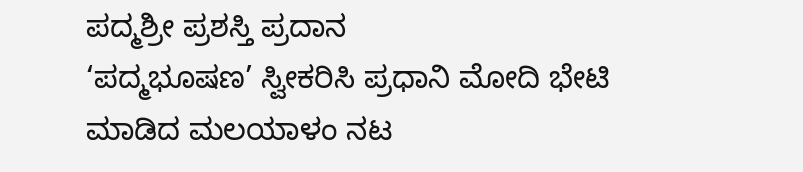ಪದ್ಮಶ್ರೀ ಪ್ರಶಸ್ತಿ ಪ್ರದಾನ
‘ಪದ್ಮಭೂಷಣ’ ಸ್ವೀಕರಿಸಿ ಪ್ರಧಾನಿ ಮೋದಿ ಭೇಟಿ ಮಾಡಿದ ಮಲಯಾಳಂ ನಟ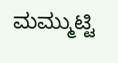ಮಮ್ಮುಟ್ಟಿ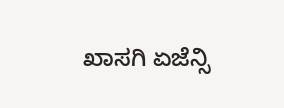ಖಾಸಗಿ ಏಜೆನ್ಸಿ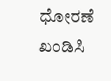ಧೋರಣೆ ಖಂಡಿಸಿ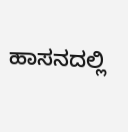ಹಾಸನದಲ್ಲಿ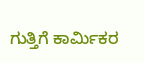ಗುತ್ತಿಗೆ ಕಾರ್ಮಿಕರ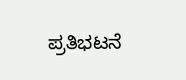ಪ್ರತಿಭಟನೆ